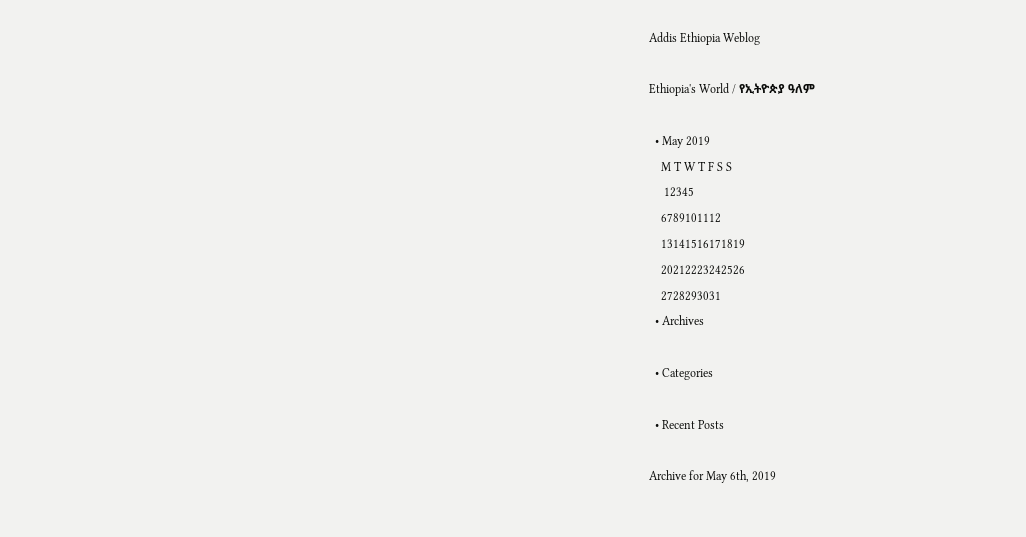Addis Ethiopia Weblog

Ethiopia's World / የኢትዮጵያ ዓለም

  • May 2019
    M T W T F S S
     12345
    6789101112
    13141516171819
    20212223242526
    2728293031
  • Archives

  • Categories

  • Recent Posts

Archive for May 6th, 2019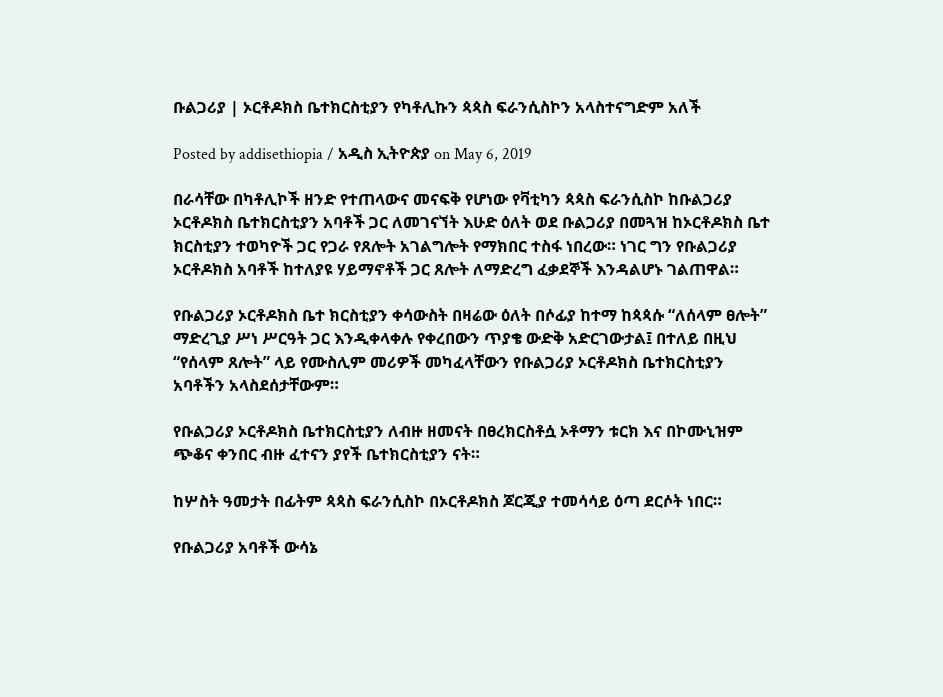ቡልጋሪያ | ኦርቶዶክስ ቤተክርስቲያን የካቶሊኩን ጳጳስ ፍራንሲስኮን አላስተናግድም አለች

Posted by addisethiopia / አዲስ ኢትዮጵያ on May 6, 2019

በራሳቸው በካቶሊኮች ዘንድ የተጠላውና መናፍቅ የሆነው የቫቲካን ጳጳስ ፍራንሲስኮ ከቡልጋሪያ ኦርቶዶክስ ቤተክርስቲያን አባቶች ጋር ለመገናኘት እሁድ ዕለት ወደ ቡልጋሪያ በመጓዝ ከኦርቶዶክስ ቤተ ክርስቲያን ተወካዮች ጋር የጋራ የጸሎት አገልግሎት የማክበር ተስፋ ነበረው። ነገር ግን የቡልጋሪያ ኦርቶዶክስ አባቶች ከተለያዩ ሃይማኖቶች ጋር ጸሎት ለማድረግ ፈቃደኞች እንዳልሆኑ ገልጠዋል።

የቡልጋሪያ ኦርቶዶክስ ቤተ ክርስቲያን ቀሳውስት በዛሬው ዕለት በሶፊያ ከተማ ከጳጳሱ “ለሰላም ፀሎት” ማድረጊያ ሥነ ሥርዓት ጋር እንዲቀላቀሉ የቀረበውን ጥያቄ ውድቅ አድርገውታል፤ በተለይ በዚህ “የሰላም ጸሎት” ላይ የሙስሊም መሪዎች መካፈላቸውን የቡልጋሪያ ኦርቶዶክስ ቤተክርስቲያን አባቶችን አላስደሰታቸውም።

የቡልጋሪያ ኦርቶዶክስ ቤተክርስቲያን ለብዙ ዘመናት በፀረክርስቶሷ ኦቶማን ቱርክ እና በኮሙኒዝም ጭቆና ቀንበር ብዙ ፈተናን ያየች ቤተክርስቲያን ናት።

ከሦስት ዓመታት በፊትም ጳጳስ ፍራንሲስኮ በኦርቶዶክስ ጆርጂያ ተመሳሳይ ዕጣ ደርሶት ነበር።

የቡልጋሪያ አባቶች ውሳኔ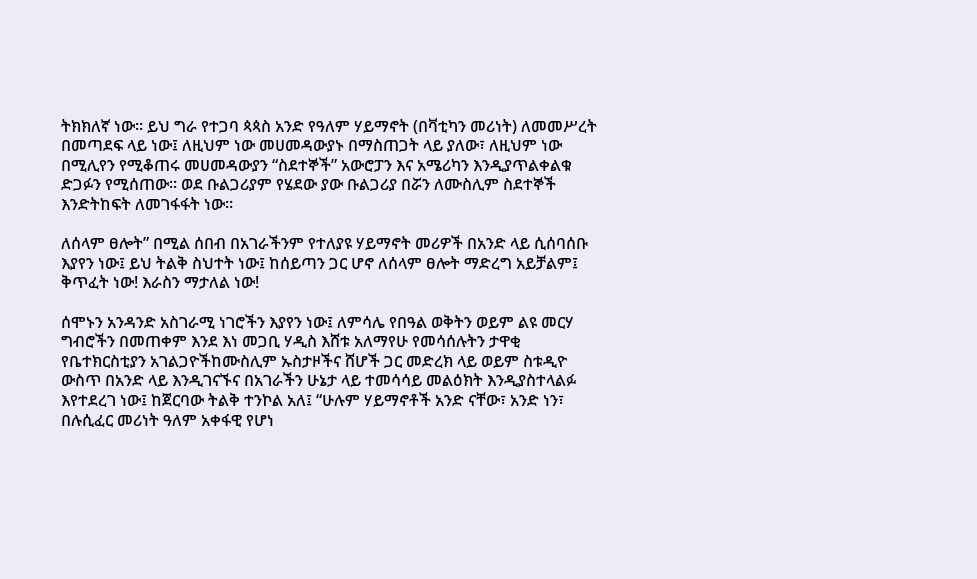ትክክለኛ ነው። ይህ ግራ የተጋባ ጳጳስ አንድ የዓለም ሃይማኖት (በቫቲካን መሪነት) ለመመሥረት በመጣደፍ ላይ ነው፤ ለዚህም ነው መሀመዳውያኑ በማስጠጋት ላይ ያለው፣ ለዚህም ነው በሚሊየን የሚቆጠሩ መሀመዳውያን “ስደተኞች” አውሮፓን እና አሜሪካን እንዲያጥልቀልቁ ድጋፉን የሚሰጠው። ወደ ቡልጋሪያም የሄደው ያው ቡልጋሪያ በሯን ለሙስሊም ስደተኞች እንድትከፍት ለመገፋፋት ነው።

ለሰላም ፀሎት” በሚል ሰበብ በአገራችንም የተለያዩ ሃይማኖት መሪዎች በአንድ ላይ ሲሰባሰቡ እያየን ነው፤ ይህ ትልቅ ስህተት ነው፤ ከሰይጣን ጋር ሆኖ ለሰላም ፀሎት ማድረግ አይቻልም፤ ቅጥፈት ነው! እራስን ማታለል ነው!

ሰሞኑን አንዳንድ አስገራሚ ነገሮችን እያየን ነው፤ ለምሳሌ የበዓል ወቅትን ወይም ልዩ መርሃ ግብሮችን በመጠቀም እንደ እነ መጋቢ ሃዲስ እሸቱ አለማየሁ የመሳሰሉትን ታዋቂ የቤተክርስቲያን አገልጋዮችከሙስሊም ኡስታዞችና ሸሆች ጋር መድረክ ላይ ወይም ስቱዲዮ ውስጥ በአንድ ላይ እንዲገናኙና በአገራችን ሁኔታ ላይ ተመሳሳይ መልዕክት እንዲያስተላልፉ እየተደረገ ነው፤ ከጀርባው ትልቅ ተንኮል አለ፤ “ሁሉም ሃይማኖቶች አንድ ናቸው፣ አንድ ነን፣ በሉሲፈር መሪነት ዓለም አቀፋዊ የሆነ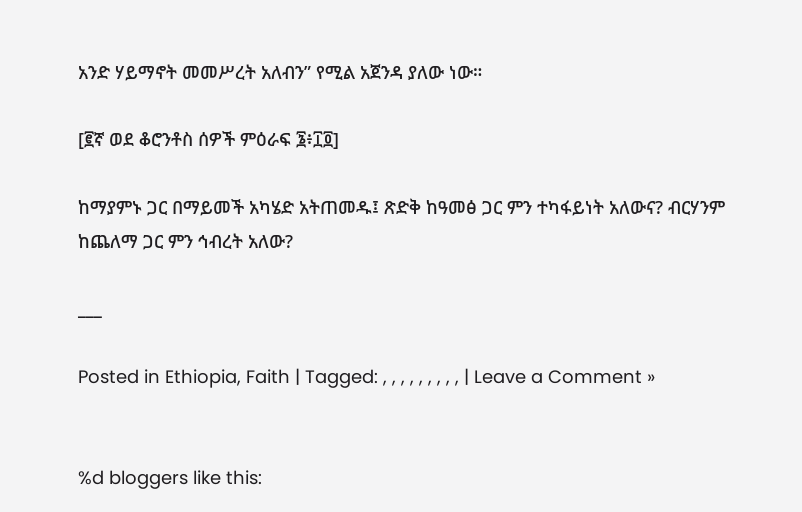አንድ ሃይማኖት መመሥረት አለብን” የሚል አጀንዳ ያለው ነው።

[፪ኛ ወደ ቆሮንቶስ ሰዎች ምዕራፍ ፮፥፲፬]

ከማያምኑ ጋር በማይመች አካሄድ አትጠመዱ፤ ጽድቅ ከዓመፅ ጋር ምን ተካፋይነት አለውና? ብርሃንም ከጨለማ ጋር ምን ኅብረት አለው?

___

Posted in Ethiopia, Faith | Tagged: , , , , , , , , , | Leave a Comment »


%d bloggers like this: